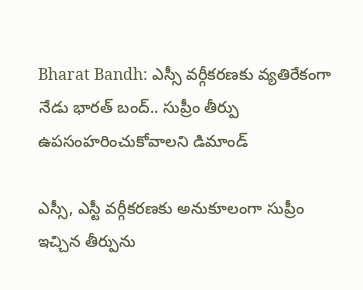Bharat Bandh: ఎస్సీ వర్గీకరణకు వ్యతిరేకంగా నేడు భారత్ బంద్.. సుప్రీం తీర్పు ఉపసంహరించుకోవాలని డిమాండ్

ఎస్సీ, ఎస్టీ వర్గీకరణకు అనుకూలంగా సుప్రీం ఇచ్చిన తీర్పును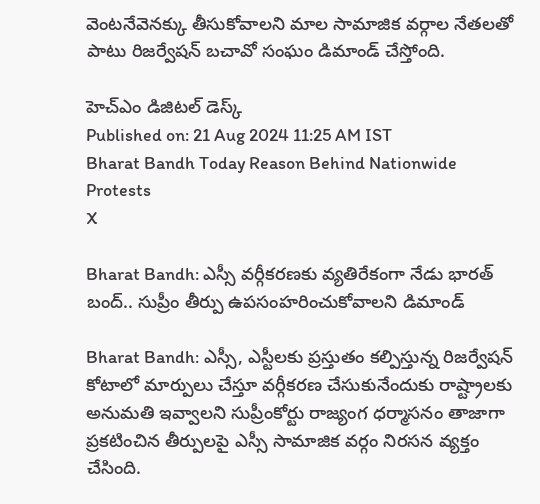వెంటనేవెనక్కు తీసుకోవాలని మాల సామాజిక వర్గాల నేతలతో పాటు రిజర్వేషన్ బచావో సంఘం డిమాండ్ చేస్తోంది.

హెచ్ఎం డిజిటల్ డెస్క్
Published on: 21 Aug 2024 11:25 AM IST
Bharat Bandh Today Reason Behind Nationwide Protests
X

Bharat Bandh: ఎస్సీ వర్గీకరణకు వ్యతిరేకంగా నేడు భారత్ బంద్.. సుప్రీం తీర్పు ఉపసంహరించుకోవాలని డిమాండ్

Bharat Bandh: ఎస్సీ, ఎస్టీలకు ప్రస్తుతం కల్పిస్తున్న రిజర్వేషన్ కోటాలో మార్పులు చేస్తూ వర్గీకరణ చేసుకునేందుకు రాష్ట్రాలకు అనుమతి ఇవ్వాలని సుప్రీంకోర్టు రాజ్యంగ ధర్మాసనం తాజాగా ప్రకటించిన తీర్పులపై ఎస్సీ సామాజిక వర్గం నిరసన వ్యక్తం చేసింది.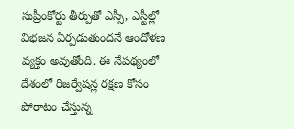సుప్రీంకోర్టు తీర్పుతో ఎస్సీ, ఎస్టీల్లో విభజన ఏర్పడుతుందనే ఆందోళణ వ్యక్తం అవుతోంది. ఈ నేపథ్యంలో దేశంలో రిజర్వేషన్ల రక్షణ కోసం పోరాటం చేస్తున్న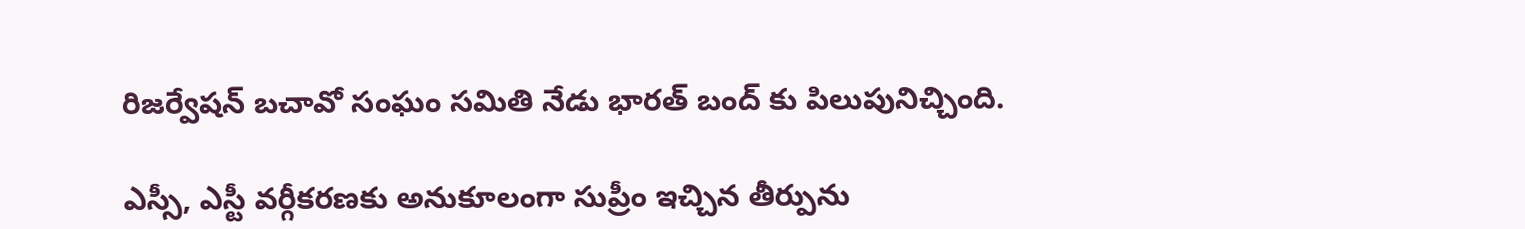రిజర్వేషన్ బచావో సంఘం సమితి నేడు భారత్ బంద్ కు పిలుపునిచ్చింది.

ఎస్సీ, ఎస్టీ వర్గీకరణకు అనుకూలంగా సుప్రీం ఇచ్చిన తీర్పును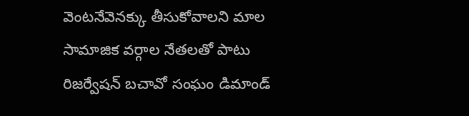వెంటనేవెనక్కు తీసుకోవాలని మాల సామాజిక వర్గాల నేతలతో పాటు రిజర్వేషన్ బచావో సంఘం డిమాండ్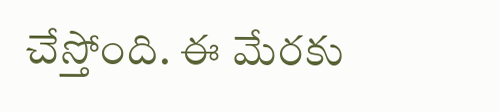చేస్తోంది. ఈ మేరకు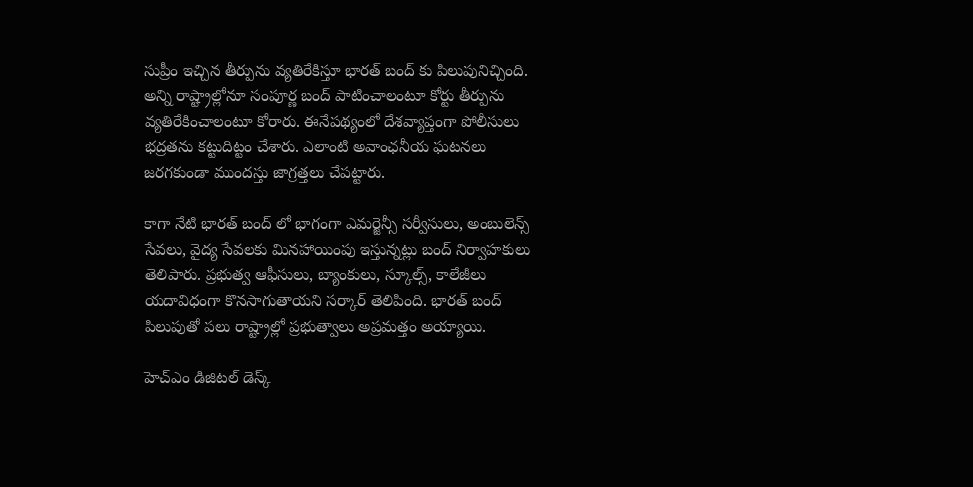సుప్రీం ఇచ్చిన తీర్పును వ్యతిరేకిస్తూ భారత్ బంద్ కు పిలుపునిచ్చింది. అన్ని రాష్ట్రాల్లోనూ సంపూర్ణ బంద్ పాటించాలంటూ కోర్టు తీర్పును వ్యతిరేకించాలంటూ కోరారు. ఈనేపథ్యంలో దేశవ్యాప్తంగా పోలీసులు భద్రతను కట్టుదిట్టం చేశారు. ఎలాంటి అవాంఛనీయ ఘటనలు జరగకుండా ముందస్తు జాగ్రత్తలు చేపట్టారు.

కాగా నేటి భారత్ బంద్ లో భాగంగా ఎమర్జెన్సీ సర్వీసులు, అంబులెన్స్ సేవలు, వైద్య సేవలకు మినహాయింపు ఇస్తున్నట్లు బంద్ నిర్వాహకులు తెలిపారు. ప్రభుత్వ ఆఫీసులు, బ్యాంకులు, స్కూల్స్, కాలేజీలు యదావిధంగా కొనసాగుతాయని సర్కార్ తెలిపింది. భారత్ బంద్ పిలుపుతో పలు రాష్ట్రాల్లో ప్రభుత్వాలు అప్రమత్తం అయ్యాయి.

హెచ్ఎం డిజిటల్ డెస్క్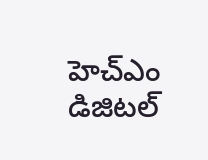హెచ్ఎం డిజిటల్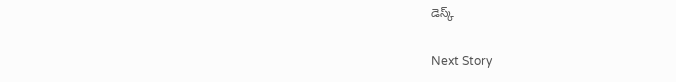డెస్క్

Next Story